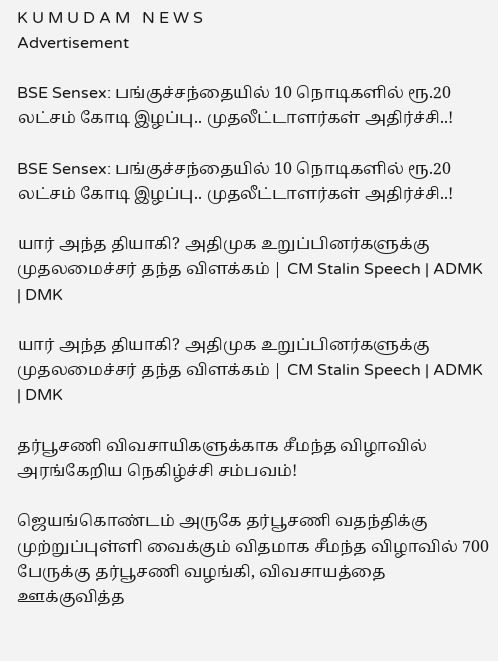K U M U D A M   N E W S
Advertisement

BSE Sensex: பங்குச்சந்தையில் 10 நொடிகளில் ரூ.20 லட்சம் கோடி இழப்பு.. முதலீட்டாளர்கள் அதிர்ச்சி..!

BSE Sensex: பங்குச்சந்தையில் 10 நொடிகளில் ரூ.20 லட்சம் கோடி இழப்பு.. முதலீட்டாளர்கள் அதிர்ச்சி..!

யார் அந்த தியாகி? அதிமுக உறுப்பினர்களுக்கு முதலமைச்சர் தந்த விளக்கம் | CM Stalin Speech | ADMK | DMK

யார் அந்த தியாகி? அதிமுக உறுப்பினர்களுக்கு முதலமைச்சர் தந்த விளக்கம் | CM Stalin Speech | ADMK | DMK

தர்பூசணி விவசாயிகளுக்காக சீமந்த விழாவில் அரங்கேறிய நெகிழ்ச்சி சம்பவம்!

ஜெயங்கொண்டம் அருகே தர்பூசணி வதந்திக்கு முற்றுப்புள்ளி வைக்கும் விதமாக சீமந்த விழாவில் 700 பேருக்கு தர்பூசணி வழங்கி, விவசாயத்தை ஊக்குவித்த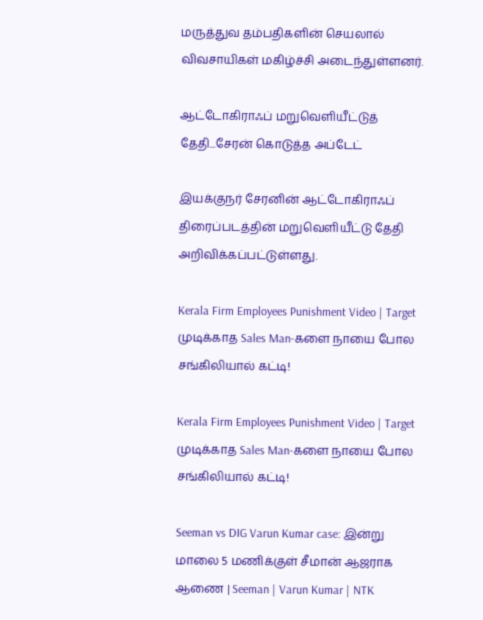மருத்துவ தம்பதிகளின் செயலால் விவசாயிகள் மகிழ்ச்சி அடைந்துள்ளனர்.

ஆட்டோகிராஃப் மறுவெளியீட்டுத் தேதி...சேரன் கொடுத்த அப்டேட்

இயக்குநர் சேரனின் ஆட்டோகிராஃப் திரைப்படத்தின் மறுவெளியீட்டு தேதி அறிவிக்கப்பட்டுள்ளது.

Kerala Firm Employees Punishment Video | Target முடிக்காத Sales Man-களை நாயை போல சங்கிலியால் கட்டி!

Kerala Firm Employees Punishment Video | Target முடிக்காத Sales Man-களை நாயை போல சங்கிலியால் கட்டி!

Seeman vs DIG Varun Kumar case: இன்று மாலை 5 மணிக்குள் சீமான் ஆஜராக ஆணை | Seeman | Varun Kumar | NTK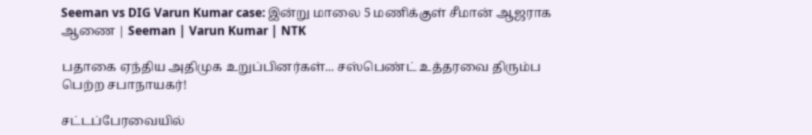Seeman vs DIG Varun Kumar case: இன்று மாலை 5 மணிக்குள் சீமான் ஆஜராக ஆணை | Seeman | Varun Kumar | NTK

பதாகை ஏந்திய அதிமுக உறுப்பினர்கள்... சஸ்பெண்ட் உத்தரவை திரும்ப பெற்ற சபாநாயகர்!

சட்டப்பேரவையில்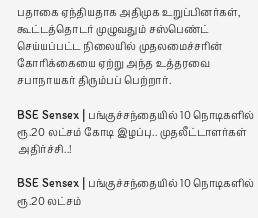பதாகை ஏந்தியதாக அதிமுக உறுப்பினர்கள், கூட்டத்தொடர் முழுவதும் சஸ்பெண்ட் செய்யப்பட்ட நிலையில் முதலமைச்சரின் கோரிக்கையை ஏற்று அந்த உத்தரவை சபாநாயகர் திரும்பப் பெற்றார்.

BSE Sensex | பங்குச்சந்தையில் 10 நொடிகளில் ரூ.20 லட்சம் கோடி இழப்பு.. முதலீட்டாளர்கள் அதிர்ச்சி..!

BSE Sensex | பங்குச்சந்தையில் 10 நொடிகளில் ரூ.20 லட்சம்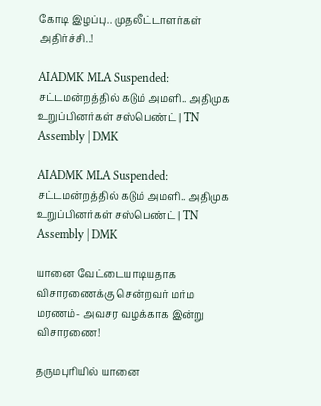கோடி இழப்பு.. முதலீட்டாளர்கள் அதிர்ச்சி..!

AIADMK MLA Suspended: சட்டமன்றத்தில் கடும் அமளி.. அதிமுக உறுப்பினர்கள் சஸ்பெண்ட் | TN Assembly | DMK

AIADMK MLA Suspended: சட்டமன்றத்தில் கடும் அமளி.. அதிமுக உறுப்பினர்கள் சஸ்பெண்ட் | TN Assembly | DMK

யானை வேட்டையாடியதாக விசாரணைக்கு சென்றவர் மர்ம மரணம்- அவசர வழக்காக இன்று விசாரணை!

தருமபுரியில் யானை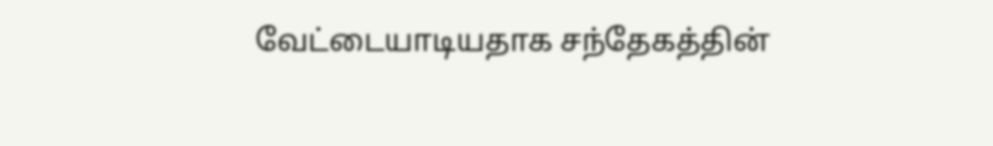வேட்டையாடியதாக சந்தேகத்தின்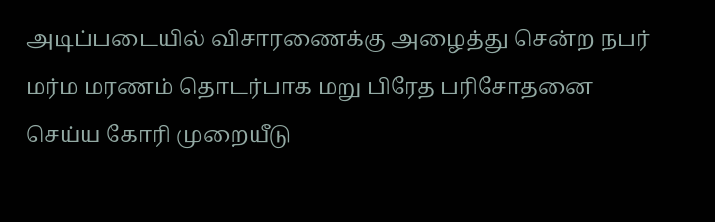அடிப்படையில் விசாரணைக்கு அழைத்து சென்ற நபர் மர்ம மரணம் தொடர்பாக மறு பிரேத பரிசோதனை செய்ய கோரி முறையீடு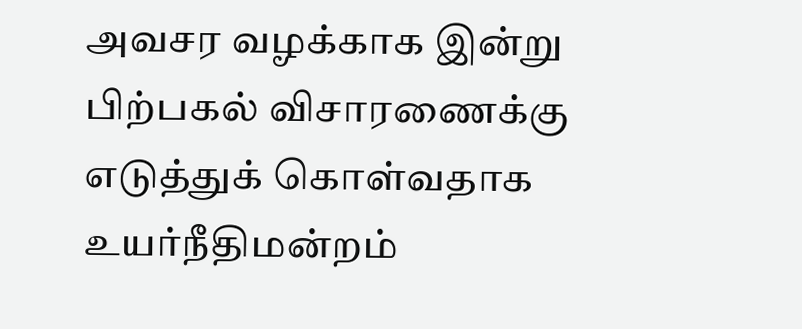அவசர வழக்காக இன்று பிற்பகல் விசாரணைக்கு எடுத்துக் கொள்வதாக உயர்நீதிமன்றம்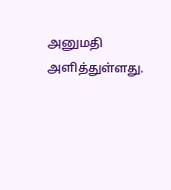அனுமதி அளித்துள்ளது.